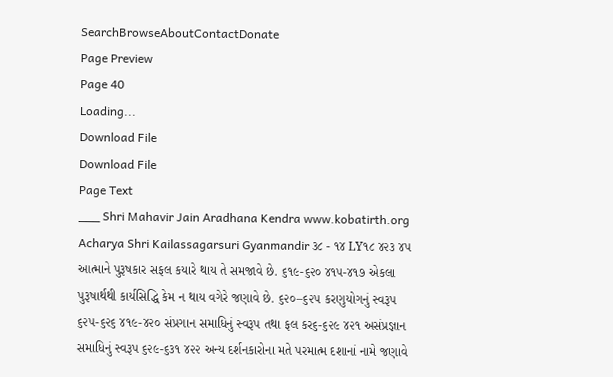SearchBrowseAboutContactDonate
Page Preview
Page 40
Loading...
Download File
Download File
Page Text
___ Shri Mahavir Jain Aradhana Kendra www.kobatirth.org Acharya Shri Kailassagarsuri Gyanmandir ૩૮ - ૧૪ LY૧૮ ૪૨૩ ૪૫ આત્માને પુરૂષકાર સફલ કયારે થાય તે સમજાવે છે. ૬૧૯-૬૨૦ ૪૧૫-૪૧૭ એકલા પુરૂષાર્થથી કાર્યસિદ્ધિ કેમ ન થાય વગેરે જણાવે છે. ૬૨૦–૬૨૫ કરણુયોગનું સ્વરૂપ ૬૨૫-૬૨૬ ૪૧૯-૪૨૦ સંપ્રગાન સમાધિનું સ્વરૂપ તથા ફલ કર૬-૬૨૯ ૪૨૧ અસંપ્રજ્ઞાન સમાધિનું સ્વરૂપ ૬૨૯-૬૩૧ ૪૨૨ અન્ય દર્શનકારોના મતે પરમાત્મ દશાનાં નામે જણાવે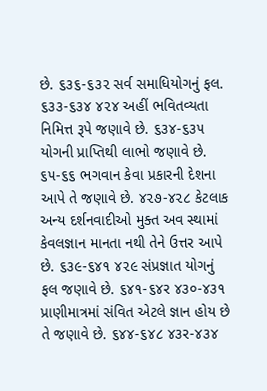છે. ૬૩૬-૬૩૨ સર્વ સમાધિયોગનું ફલ. ૬૩૩-૬૩૪ ૪૨૪ અહીં ભવિતવ્યતા નિમિત્ત રૂપે જણાવે છે. ૬૩૪-૬૩૫ યોગની પ્રાપ્તિથી લાભો જણાવે છે. ૬૫-૬૬ ભગવાન કેવા પ્રકારની દેશના આપે તે જણાવે છે. ૪૨૭-૪૨૮ કેટલાક અન્ય દર્શનવાદીઓ મુક્ત અવ સ્થામાં કેવલજ્ઞાન માનતા નથી તેને ઉત્તર આપે છે. ૬૩૯-૬૪૧ ૪૨૯ સંપ્રજ્ઞાત યોગનું ફલ જણાવે છે. ૬૪૧-૬૪ર ૪૩૦-૪૩૧ પ્રાણીમાત્રમાં સંવિત એટલે જ્ઞાન હોય છે તે જણાવે છે. ૬૪૪-૬૪૮ ૪૩ર-૪૩૪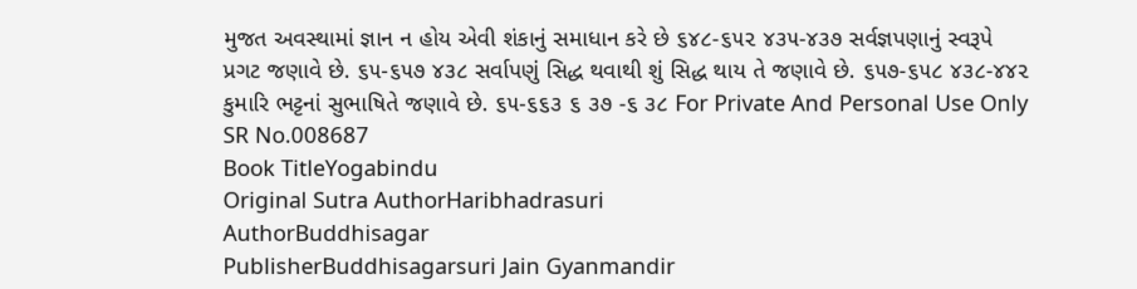મુજત અવસ્થામાં જ્ઞાન ન હોય એવી શંકાનું સમાધાન કરે છે ૬૪૮-૬૫૨ ૪૩૫-૪૩૭ સર્વજ્ઞપણાનું સ્વરૂપે પ્રગટ જણાવે છે. ૬૫-૬૫૭ ૪૩૮ સર્વાપણું સિદ્ધ થવાથી શું સિદ્ધ થાય તે જણાવે છે. ૬૫૭-૬૫૮ ૪૩૮-૪૪૨ કુમારિ ભટ્ટનાં સુભાષિતે જણાવે છે. ૬૫-૬૬૩ ૬ ૩૭ -૬ ૩૮ For Private And Personal Use Only
SR No.008687
Book TitleYogabindu
Original Sutra AuthorHaribhadrasuri
AuthorBuddhisagar
PublisherBuddhisagarsuri Jain Gyanmandir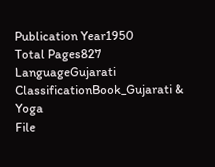Publication Year1950
Total Pages827
LanguageGujarati
ClassificationBook_Gujarati & Yoga
File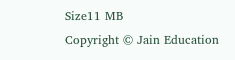Size11 MB
Copyright © Jain Education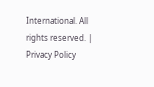International. All rights reserved. | Privacy Policy